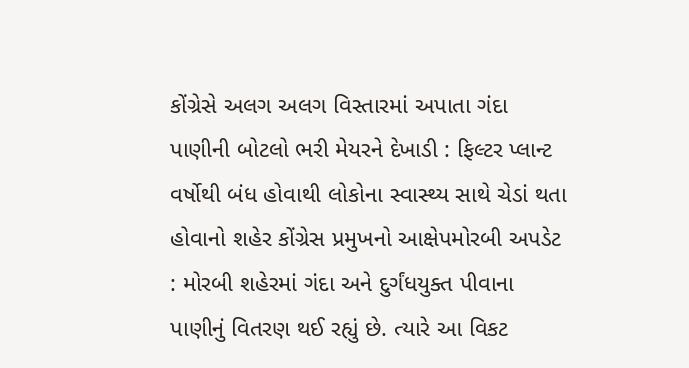કોંગ્રેસે અલગ અલગ વિસ્તારમાં અપાતા ગંદા પાણીની બોટલો ભરી મેયરને દેખાડી : ફિલ્ટર પ્લાન્ટ વર્ષોથી બંધ હોવાથી લોકોના સ્વાસ્થ્ય સાથે ચેડાં થતા હોવાનો શહેર કોંગ્રેસ પ્રમુખનો આક્ષેપમોરબી અપડેટ : મોરબી શહેરમાં ગંદા અને દુર્ગંધયુક્ત પીવાના પાણીનું વિતરણ થઈ રહ્યું છે. ત્યારે આ વિકટ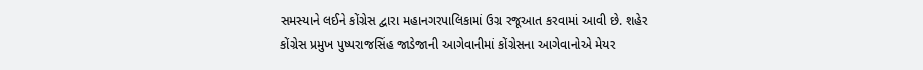સમસ્યાને લઈને કોંગ્રેસ દ્વારા મહાનગરપાલિકામાં ઉગ્ર રજૂઆત કરવામાં આવી છે. શહેર કોંગ્રેસ પ્રમુખ પુષ્પરાજસિંહ જાડેજાની આગેવાનીમાં કોંગ્રેસના આગેવાનોએ મેયર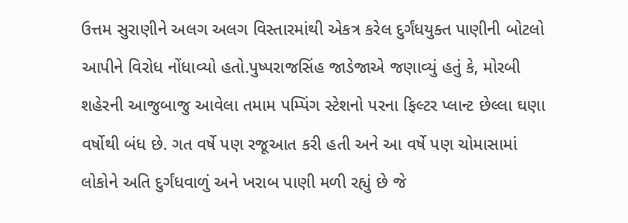ઉત્તમ સુરાણીને અલગ અલગ વિસ્તારમાંથી એકત્ર કરેલ દુર્ગંધયુક્ત પાણીની બોટલો આપીને વિરોધ નોંધાવ્યો હતો.પુષ્પરાજસિંહ જાડેજાએ જણાવ્યું હતું કે, મોરબી શહેરની આજુબાજુ આવેલા તમામ પમ્પિંગ સ્ટેશનો પરના ફિલ્ટર પ્લાન્ટ છેલ્લા ઘણા વર્ષોથી બંધ છે. ગત વર્ષે પણ રજૂઆત કરી હતી અને આ વર્ષે પણ ચોમાસામાં લોકોને અતિ દુર્ગંધવાળું અને ખરાબ પાણી મળી રહ્યું છે જે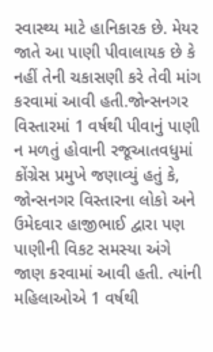સ્વાસ્થ્ય માટે હાનિકારક છે. મેયર જાતે આ પાણી પીવાલાયક છે કે નહીં તેની ચકાસણી કરે તેવી માંગ કરવામાં આવી હતી.જોન્સનગર વિસ્તારમાં 1 વર્ષથી પીવાનું પાણી ન મળતું હોવાની રજૂઆતવધુમાં કોંગ્રેસ પ્રમુખે જણાવ્યું હતું કે, જોન્સનગર વિસ્તારના લોકો અને ઉમેદવાર હાજીભાઈ દ્વારા પણ પાણીની વિકટ સમસ્યા અંગે જાણ કરવામાં આવી હતી. ત્યાંની મહિલાઓએ 1 વર્ષથી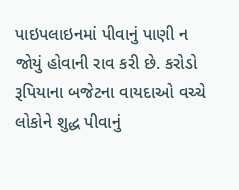પાઇપલાઇનમાં પીવાનું પાણી ન જોયું હોવાની રાવ કરી છે. કરોડો રૂપિયાના બજેટના વાયદાઓ વચ્ચે લોકોને શુદ્ધ પીવાનું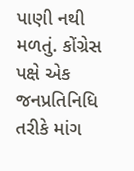પાણી નથી મળતું. કોંગ્રેસ પક્ષે એક જનપ્રતિનિધિ તરીકે માંગ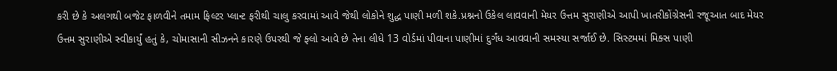કરી છે કે અલગથી બજેટ ફાળવીને તમામ ફિલ્ટર પ્લાન્ટ ફરીથી ચાલુ કરવામાં આવે જેથી લોકોને શુદ્ધ પાણી મળી શકે.પ્રશ્નનો ઉકેલ લાવવાની મેયર ઉત્તમ સુરાણીએ આપી ખાતરીકોંગ્રેસની રજૂઆત બાદ મેયર ઉત્તમ સુરાણીએ સ્વીકાર્યું હતું કે, ચોમાસાની સીઝનને કારણે ઉપરથી જે ફ્લો આવે છે તેના લીધે 13 વોર્ડમાં પીવાના પાણીમાં દુર્ગંધ આવવાની સમસ્યા સર્જાઈ છે. સિસ્ટમમાં મિક્સ પાણી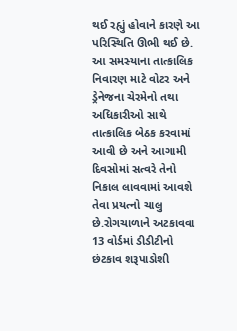થઈ રહ્યું હોવાને કારણે આ પરિસ્થિતિ ઊભી થઈ છે. આ સમસ્યાના તાત્કાલિક નિવારણ માટે વોટર અને ડ્રેનેજના ચેરમેનો તથા અધિકારીઓ સાથે તાત્કાલિક બેઠક કરવામાં આવી છે અને આગામી દિવસોમાં સત્વરે તેનો નિકાલ લાવવામાં આવશે તેવા પ્રયત્નો ચાલુ છે.રોગચાળાને અટકાવવા 13 વોર્ડમાં ડીડીટીનો છંટકાવ શરૂપાડોશી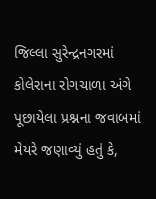જિલ્લા સુરેન્દ્રનગરમાં કોલેરાના રોગચાળા અંગે પૂછાયેલા પ્રશ્નના જવાબમાં મેયરે જણાવ્યું હતું કે,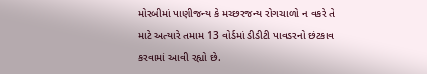મોરબીમાં પાણીજન્ય કે મચ્છરજન્ય રોગચાળો ન વકરે તે માટે અત્યારે તમામ 13 વોર્ડમાં ડીડીટી પાવડરનો છંટકાવ કરવામાં આવી રહ્યો છે.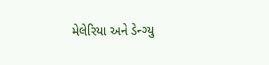મેલેરિયા અને ડેન્ગ્યુ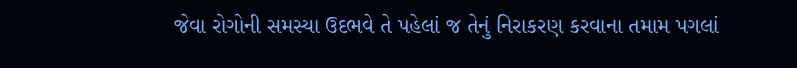જેવા રોગોની સમસ્યા ઉદભવે તે પહેલાં જ તેનું નિરાકરણ કરવાના તમામ પગલાં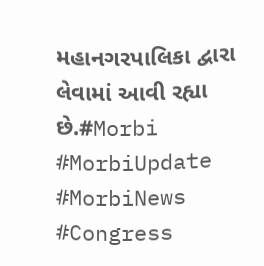મહાનગરપાલિકા દ્વારા લેવામાં આવી રહ્યા છે.#Morbi #MorbiUpdate #MorbiNews #Congress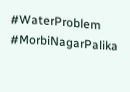#WaterProblem #MorbiNagarPalika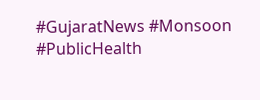#GujaratNews #Monsoon #PublicHealth